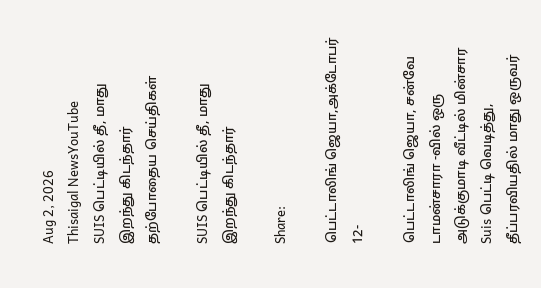Aug 2, 2026
Thisaigal NewsYouTube
SUIS பெட்டியில் தீ, மாது இறந்து கிடந்தார்
தற்போதைய செய்திகள்

SUIS பெட்டியில் தீ, மாது இறந்து கிடந்தார்

Share:

பெட்டாலிங் ஜெயா,அக்டோபர் 12-

பெட்டாலிங் ஜெயா, சன்வே டாமன்சாரா -வில் ஒரு அடுக்குமாடி வீட்டில் மின்சார Suis பெட்டி வெடித்து, தீப்பரவியதில் மாது ஒருவர்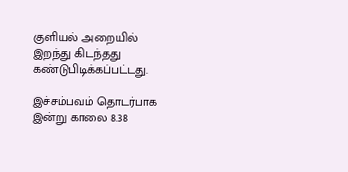குளியல் அறையில் இறந்து கிடந்தது கண்டுபிடிக்கப்பட்டது.

இச்சம்பவம் தொடர்பாக இன்று காலை 8.38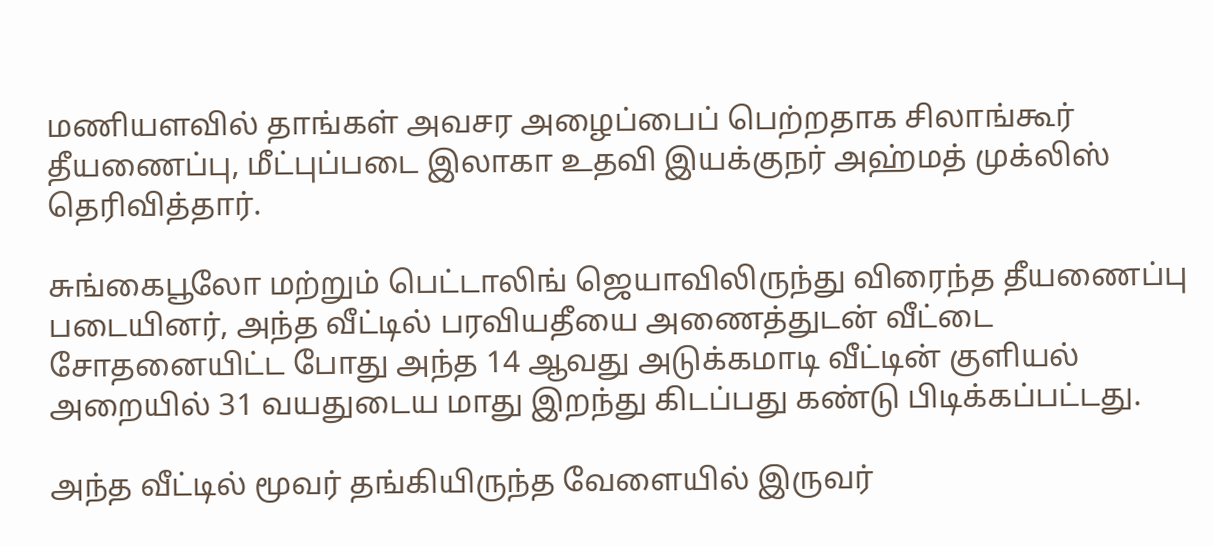மணியளவில் தாங்கள் அவசர அழைப்பைப் பெற்றதாக சிலாங்கூர் தீயணைப்பு, மீட்புப்படை இலாகா உதவி இயக்குநர் அஹ்மத் முக்லிஸ் தெரிவித்தார்.

சுங்கைபூலோ மற்றும் பெட்டாலிங் ஜெயாவிலிருந்து விரைந்த தீயணைப்பு படையினர், அந்த வீட்டில் பரவியதீயை அணைத்துடன் வீட்டை சோதனையிட்ட போது அந்த 14 ஆவது அடுக்கமாடி வீட்டின் குளியல் அறையில் 31 வயதுடைய மாது இறந்து கிடப்பது கண்டு பிடிக்கப்பட்டது.

அந்த வீட்டில் மூவர் தங்கியிருந்த வேளையில் இருவர்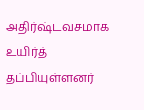அதிர்ஷ்டவசமாக உயிர்த் தப்பியுள்ளனர்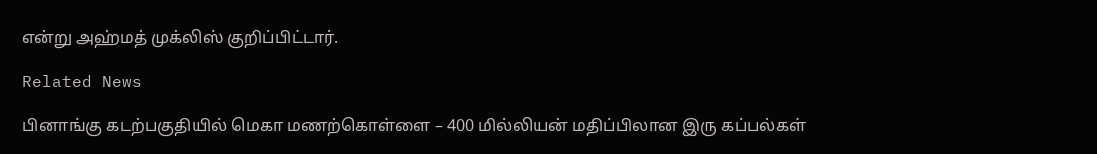என்று அஹ்மத் முக்லிஸ் குறிப்பிட்டார்.

Related News

பினாங்கு கடற்பகுதியில் மெகா மணற்கொள்ளை – 400 மில்லியன் மதிப்பிலான இரு கப்பல்கள்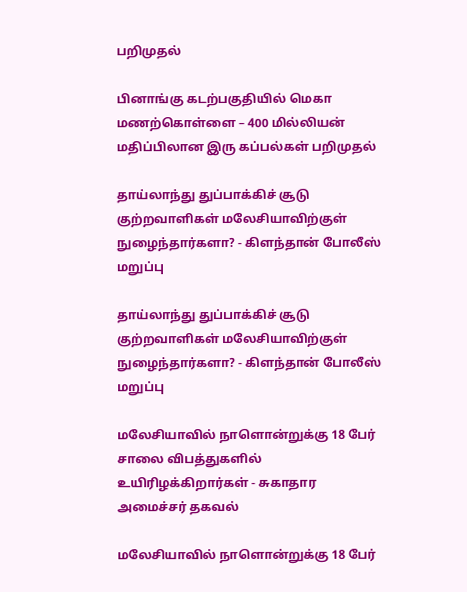பறிமுதல்

பினாங்கு கடற்பகுதியில் மெகா மணற்கொள்ளை – 400 மில்லியன் மதிப்பிலான இரு கப்பல்கள் பறிமுதல்

தாய்லாந்து துப்பாக்கிச் சூடு குற்றவாளிகள் மலேசியாவிற்குள் நுழைந்தார்களா? - கிளந்தான் போலீஸ் மறுப்பு

தாய்லாந்து துப்பாக்கிச் சூடு குற்றவாளிகள் மலேசியாவிற்குள் நுழைந்தார்களா? - கிளந்தான் போலீஸ் மறுப்பு

மலேசியாவில் நாளொன்றுக்கு 18 பேர் சாலை விபத்துகளில் உயிரிழக்கிறார்கள் - சுகாதார அமைச்சர் தகவல்

மலேசியாவில் நாளொன்றுக்கு 18 பேர்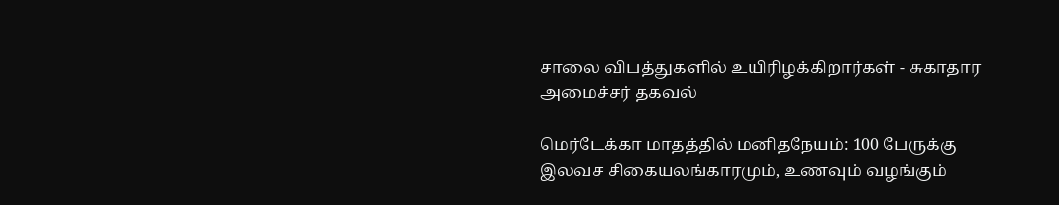சாலை விபத்துகளில் உயிரிழக்கிறார்கள் - சுகாதார அமைச்சர் தகவல்

மெர்டேக்கா மாதத்தில் மனிதநேயம்: 100 பேருக்கு இலவச சிகையலங்காரமும், உணவும் வழங்கும்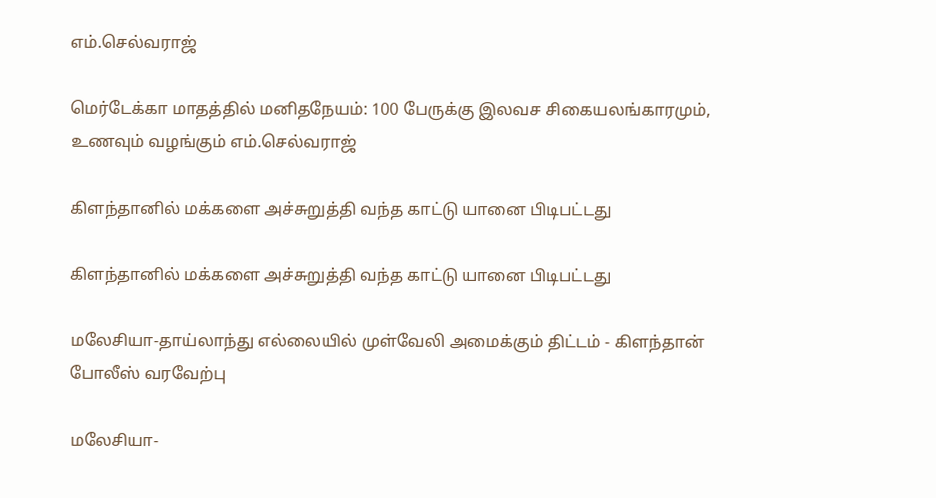எம்.செல்வராஜ்

மெர்டேக்கா மாதத்தில் மனிதநேயம்: 100 பேருக்கு இலவச சிகையலங்காரமும், உணவும் வழங்கும் எம்.செல்வராஜ்

கிளந்தானில் மக்களை அச்சுறுத்தி வந்த காட்டு யானை பிடிபட்டது

கிளந்தானில் மக்களை அச்சுறுத்தி வந்த காட்டு யானை பிடிபட்டது

மலேசியா-தாய்லாந்து எல்லையில் முள்வேலி அமைக்கும் திட்டம் - கிளந்தான் போலீஸ் வரவேற்பு

மலேசியா-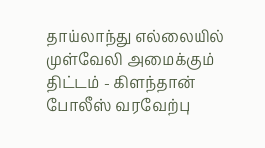தாய்லாந்து எல்லையில் முள்வேலி அமைக்கும் திட்டம் - கிளந்தான் போலீஸ் வரவேற்பு